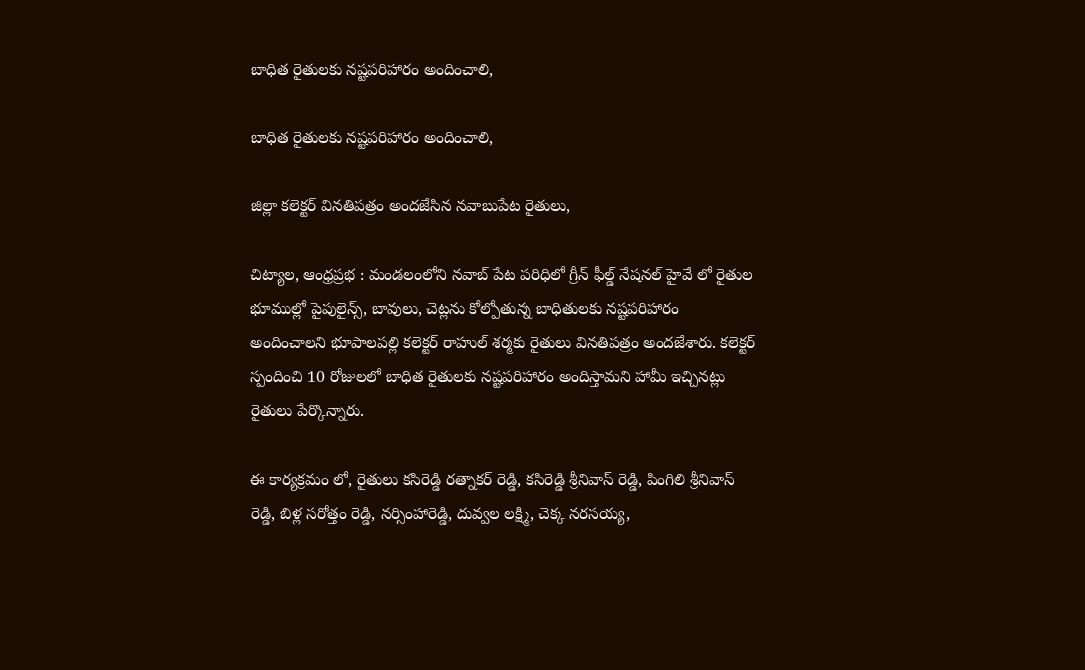బాధిత రైతులకు నష్టపరిహారం అందించాలి,

బాధిత రైతులకు నష్టపరిహారం అందించాలి,

జిల్లా కలెక్టర్ వినతిపత్రం అందజేసిన నవాబుపేట రైతులు,

చిట్యాల, ఆంధ్రప్రభ : మండలంలోని నవాబ్ పేట పరిధిలో గ్రీన్ ఫీల్డ్ నేషనల్ హైవే లో రైతుల భూముల్లో పైపులైన్స్, బావులు, చెట్లను కోల్పోతున్న బాధితులకు నష్టపరిహారం అందించాలని భూపాలపల్లి కలెక్టర్ రాహుల్ శర్మకు రైతులు వినతిపత్రం అందజేశారు. కలెక్టర్ స్పందించి 10 రోజులలో బాధిత రైతులకు నష్టపరిహారం అందిస్తామని హామీ ఇచ్చినట్లు రైతులు పేర్కొన్నారు.

ఈ కార్యక్రమం లో, రైతులు కసిరెడ్డి రత్నాకర్ రెడ్డి, కసిరెడ్డి శ్రీనివాస్ రెడ్డి, పింగిలి శ్రీనివాస్ రెడ్డి, బిళ్ల సరోత్తం రెడ్డి, నర్సింహారెడ్డి, దువ్వల లక్ష్మి, చెక్క నరసయ్య,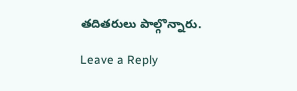తదితరులు పాల్గొన్నారు.

Leave a Reply